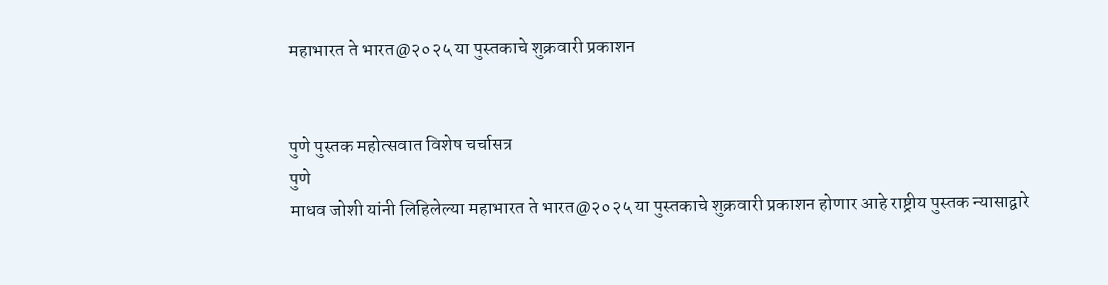महाभारत ते भारत@२०२५ या पुस्तकाचे शुक्रवारी प्रकाशन


पुणे पुस्तक महोत्सवात विशेष चर्चासत्र
पुणे
माधव जोशी यांनी लिहिलेल्या महाभारत ते भारत@२०२५ या पुस्तकाचे शुक्रवारी प्रकाशन होणार आहे राष्ट्रीय पुस्तक न्यासाद्वारे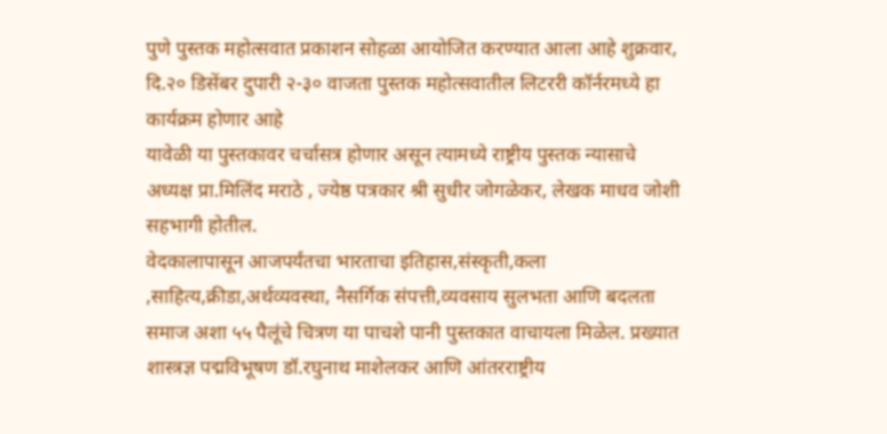पुणे पुस्तक महोत्सवात प्रकाशन सोहळा आयोजित करण्यात आला आहे शुक्रवार, दि.२० डिसेंबर दुपारी २-३० वाजता पुस्तक महोत्सवातील लिटररी कॉर्नरमध्ये हा कार्यक्रम होणार आहे
यावेळी या पुस्तकावर चर्चासत्र होणार असून त्यामध्ये राष्ट्रीय पुस्तक न्यासाचे अध्यक्ष प्रा.मिलिंद मराठे , ज्येष्ठ पत्रकार श्री सुधीर जोगळेकर, लेखक माधव जोशी सहभागी होतील.
वेदकालापासून आजपर्यंतचा भारताचा इतिहास,संस्कृती,कला ,साहित्य,क्रीडा,अर्थव्यवस्था, नैसर्गिक संपत्ती,व्यवसाय सुलभता आणि बदलता समाज अशा ५५ पैलूंचे चित्रण या पाचशे पानी पुस्तकात वाचायला मिळेल. प्रख्यात शास्त्रज्ञ पद्मविभूषण डॉ.रघुनाथ माशेलकर आणि आंतरराष्ट्रीय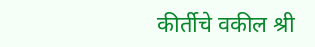कीर्तीचे वकील श्री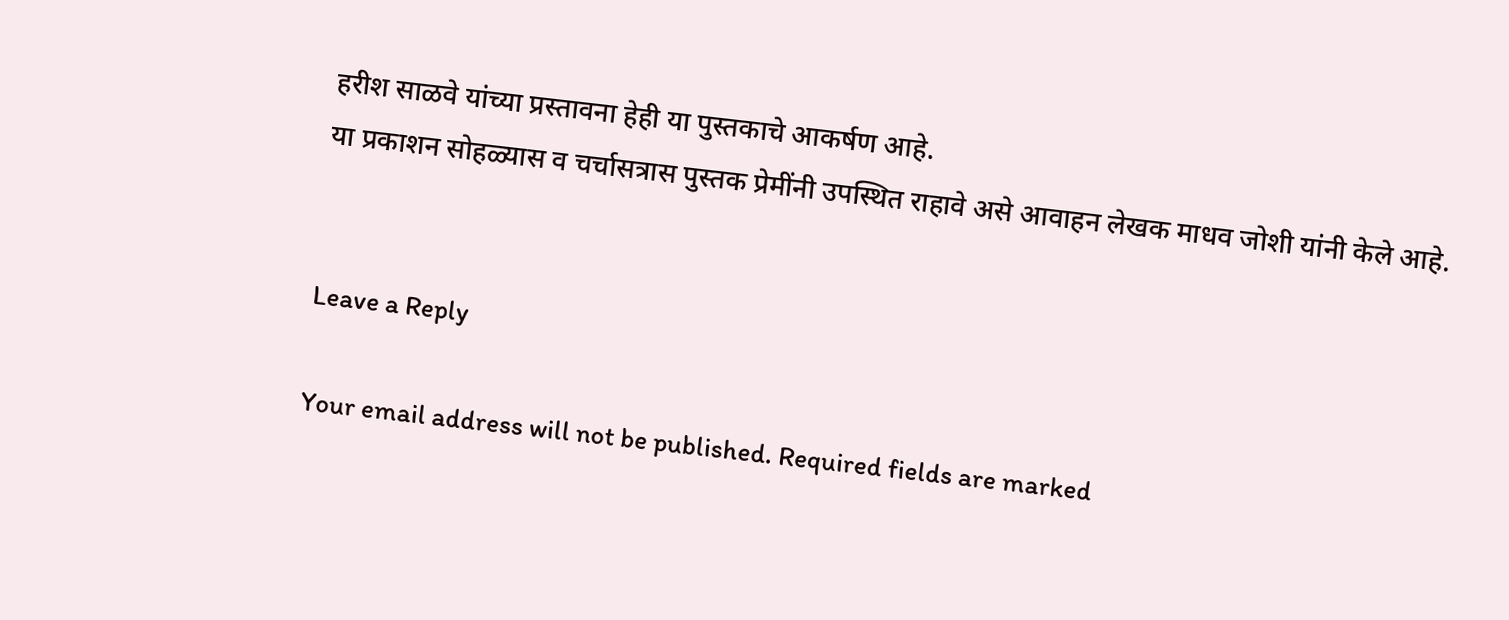हरीश साळवे यांच्या प्रस्तावना हेही या पुस्तकाचे आकर्षण आहे.
या प्रकाशन सोहळ्यास व चर्चासत्रास पुस्तक प्रेमींनी उपस्थित राहावे असे आवाहन लेखक माधव जोशी यांनी केले आहे.


Leave a Reply

Your email address will not be published. Required fields are marked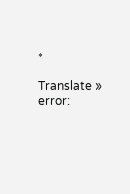*

Translate »
error: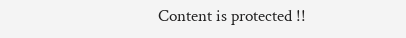Content is protected !!